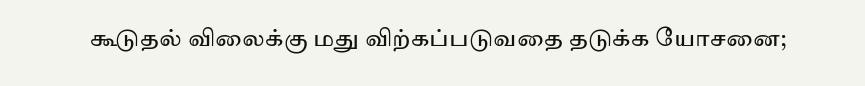கூடுதல் விலைக்கு மது விற்கப்படுவதை தடுக்க யோசனை;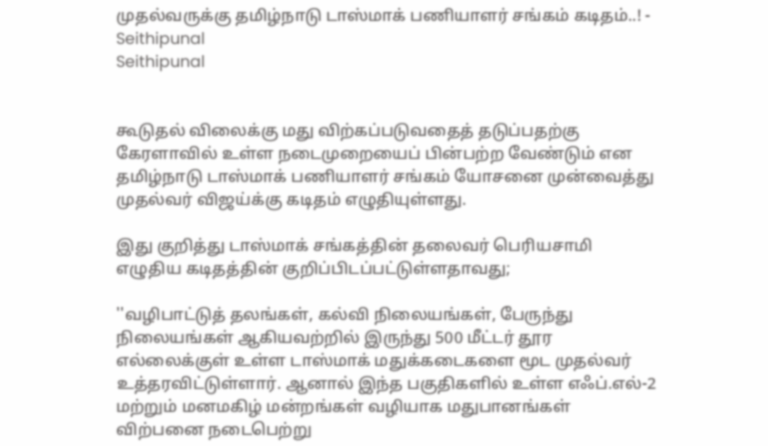முதல்வருக்கு தமிழ்நாடு டாஸ்மாக் பணியாளர் சங்கம் கடிதம்..! - Seithipunal
Seithipunal


கூடுதல் விலைக்கு மது விற்கப்படுவதைத் தடுப்பதற்கு கேரளாவில் உள்ள நடைமுறையைப் பின்பற்ற வேண்டும் என தமிழ்நாடு டாஸ்மாக் பணியாளர் சங்கம் யோசனை முன்வைத்து முதல்வர் விஜய்க்கு கடிதம் எழுதியுள்ளது.

இது குறித்து டாஸ்மாக் சங்கத்தின் தலைவர் பெரியசாமி எழுதிய கடிதத்தின் குறிப்பிடப்பட்டுள்ளதாவது;

''வழிபாட்டுத் தலங்கள், கல்வி நிலையங்கள், பேருந்து நிலையங்கள் ஆகியவற்றில் இருந்து 500 மீட்டர் தூர எல்லைக்குள் உள்ள டாஸ்மாக் மதுக்கடைகளை மூட முதல்வர் உத்தரவிட்டுள்ளார். ஆனால் இந்த பகுதிகளில் உள்ள எஃப்.எல்-2 மற்றும் மனமகிழ் மன்றங்கள் வழியாக மதுபானங்கள் விற்பனை நடைபெற்று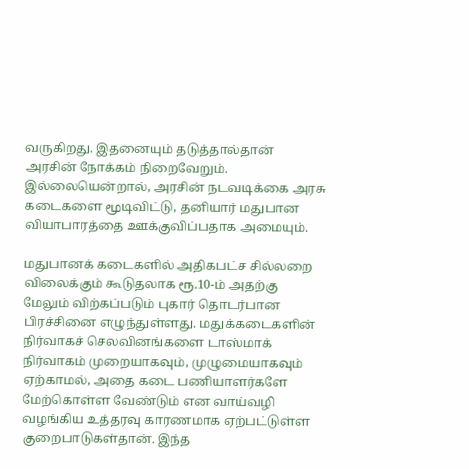வருகிறது. இதனையும் தடுத்தால்தான் அரசின் நோக்கம் நிறைவேறும். இல்லையென்றால், அரசின் நடவடிக்கை அரசு கடைகளை மூடிவிட்டு, தனியார் மதுபான வியாபாரத்தை ஊக்குவிப்பதாக அமையும்.

மதுபானக் கடைகளில் அதிகபட்ச சில்லறை விலைக்கும் கூடுதலாக ரூ.10-ம் அதற்கு மேலும் விற்கப்படும் புகார் தொடர்பான பிரச்சினை எழுந்துள்ளது. மதுக்கடைகளின் நிர்வாகச் செலவினங்களை டாஸ்மாக் நிர்வாகம் முறையாகவும், முழுமையாகவும் ஏற்காமல், அதை கடை பணியாளர்களே மேற்கொள்ள வேண்டும் என வாய்வழி வழங்கிய உத்தரவு காரணமாக ஏற்பட்டுள்ள குறைபாடுகள்தான். இந்த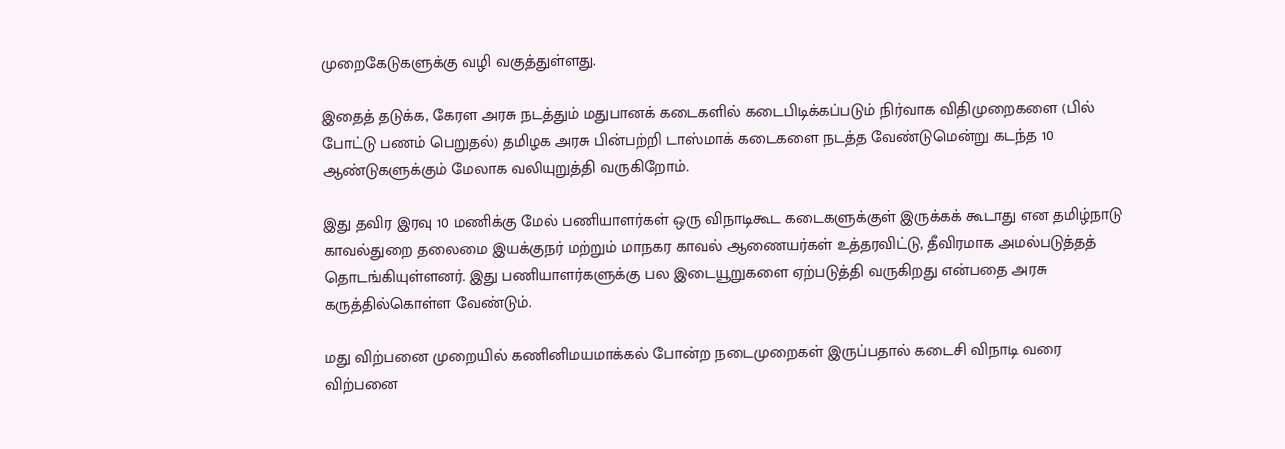முறைகேடுகளுக்கு வழி வகுத்துள்ளது.

இதைத் தடுக்க, கேரள அரசு நடத்தும் மதுபானக் கடைகளில் கடைபிடிக்கப்படும் நிர்வாக விதிமுறைகளை (பில் போட்டு பணம் பெறுதல்) தமிழக அரசு பின்பற்றி டாஸ்மாக் கடைகளை நடத்த வேண்டுமென்று கடந்த 10 ஆண்டுகளுக்கும் மேலாக வலியுறுத்தி வருகிறோம்.

இது தவிர இரவு 10 மணிக்கு மேல் பணியாளர்கள் ஒரு விநாடிகூட கடைகளுக்குள் இருக்கக் கூடாது என தமிழ்நாடு காவல்துறை தலைமை இயக்குநர் மற்றும் மாநகர காவல் ஆணையர்கள் உத்தரவிட்டு, தீவிரமாக அமல்படுத்தத் தொடங்கியுள்ளனர். இது பணியாளர்களுக்கு பல இடையூறுகளை ஏற்படுத்தி வருகிறது என்பதை அரசு கருத்தில்கொள்ள வேண்டும்.

மது விற்பனை முறையில் கணினிமயமாக்கல் போன்ற நடைமுறைகள் இருப்பதால் கடைசி விநாடி வரை விற்பனை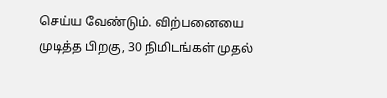செய்ய வேண்டும். விற்பனையை முடித்த பிறகு, 30 நிமிடங்கள் முதல்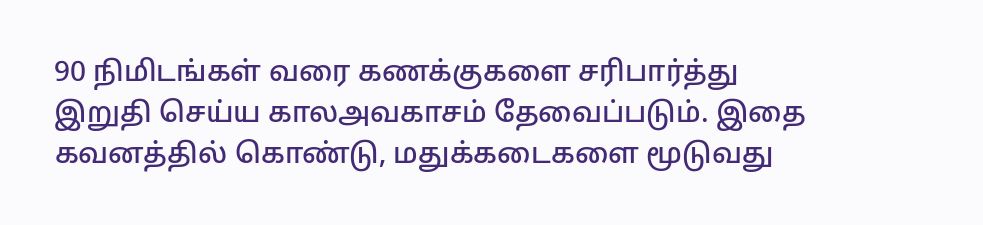90 நிமிடங்கள் வரை கணக்குகளை சரிபார்த்து இறுதி செய்ய காலஅவகாசம் தேவைப்படும். இதை கவனத்தில் கொண்டு, மதுக்கடைகளை மூடுவது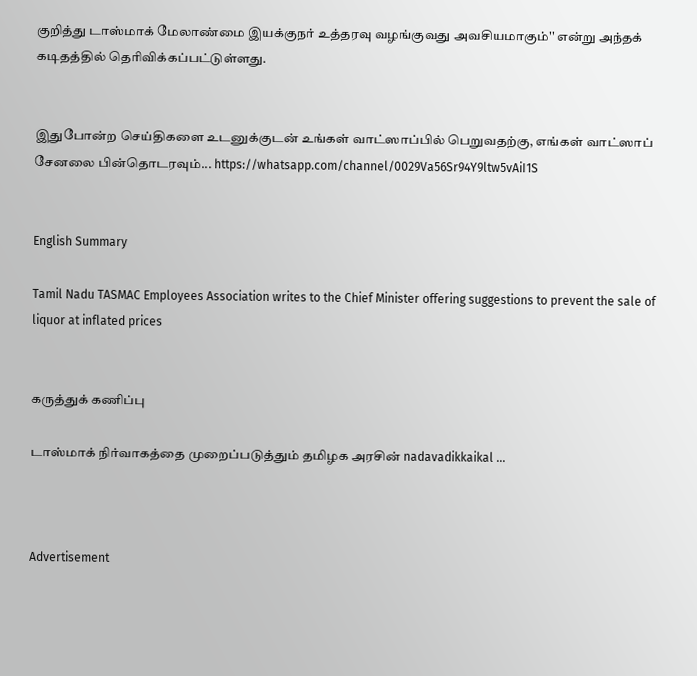குறித்து டாஸ்மாக் மேலாண்மை இயக்குநர் உத்தரவு வழங்குவது அவசியமாகும்'' என்று அந்தக் கடிதத்தில் தெரிவிக்கப்பட்டுள்ளது.


இதுபோன்ற செய்திகளை உடனுக்குடன் உங்கள் வாட்ஸாப்பில் பெறுவதற்கு, எங்கள் வாட்ஸாப் சேனலை பின்தொடரவும்... https://whatsapp.com/channel/0029Va56Sr94Y9ltw5vAiI1S


English Summary

Tamil Nadu TASMAC Employees Association writes to the Chief Minister offering suggestions to prevent the sale of liquor at inflated prices


கருத்துக் கணிப்பு

டாஸ்மாக் நிர்வாகத்தை முறைப்படுத்தும் தமிழக அரசின் nadavadikkaikal ...



Advertisement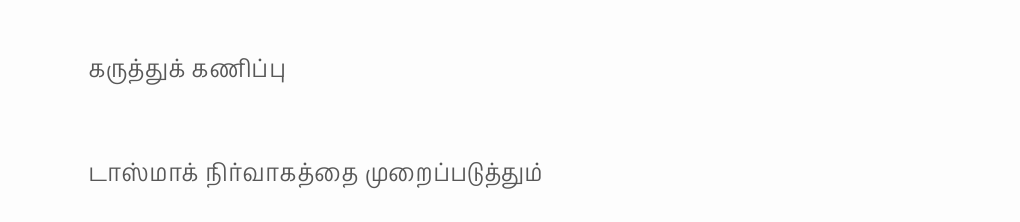கருத்துக் கணிப்பு

டாஸ்மாக் நிர்வாகத்தை முறைப்படுத்தும்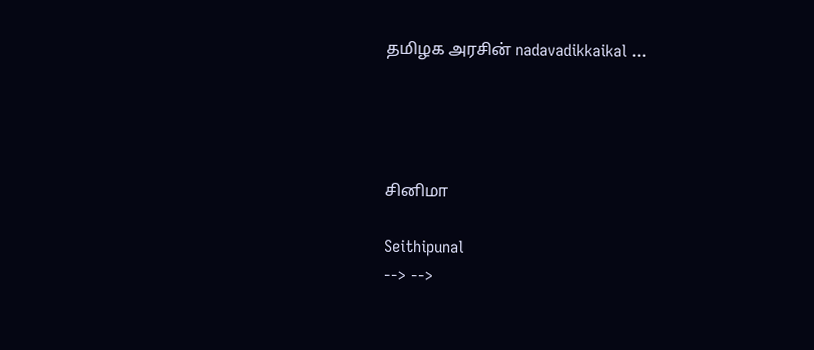தமிழக அரசின் nadavadikkaikal ...




சினிமா

Seithipunal
--> -->